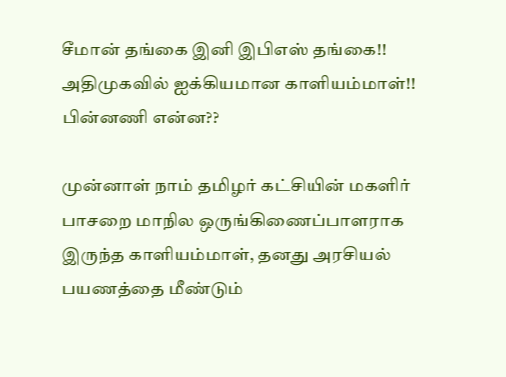சீமான் தங்கை இனி இபிஎஸ் தங்கை!! அதிமுகவில் ஐக்கியமான காளியம்மாள்!! பின்னணி என்ன??

முன்னாள் நாம் தமிழர் கட்சியின் மகளிர் பாசறை மாநில ஒருங்கிணைப்பாளராக இருந்த காளியம்மாள், தனது அரசியல் பயணத்தை மீண்டும்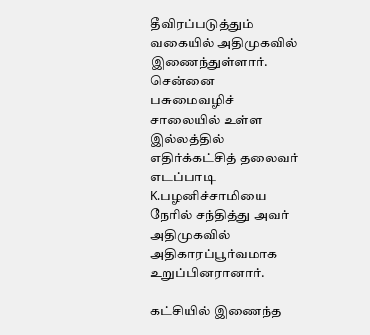தீவிரப்படுத்தும் வகையில் அதிமுகவில் இணைந்துள்ளார். சென்னை பசுமைவழிச் சாலையில் உள்ள இல்லத்தில் எதிர்க்கட்சித் தலைவர் எடப்பாடி K.பழனிச்சாமியை நேரில் சந்தித்து அவர் அதிமுகவில் அதிகாரப்பூர்வமாக உறுப்பினரானார்.

கட்சியில் இணைந்த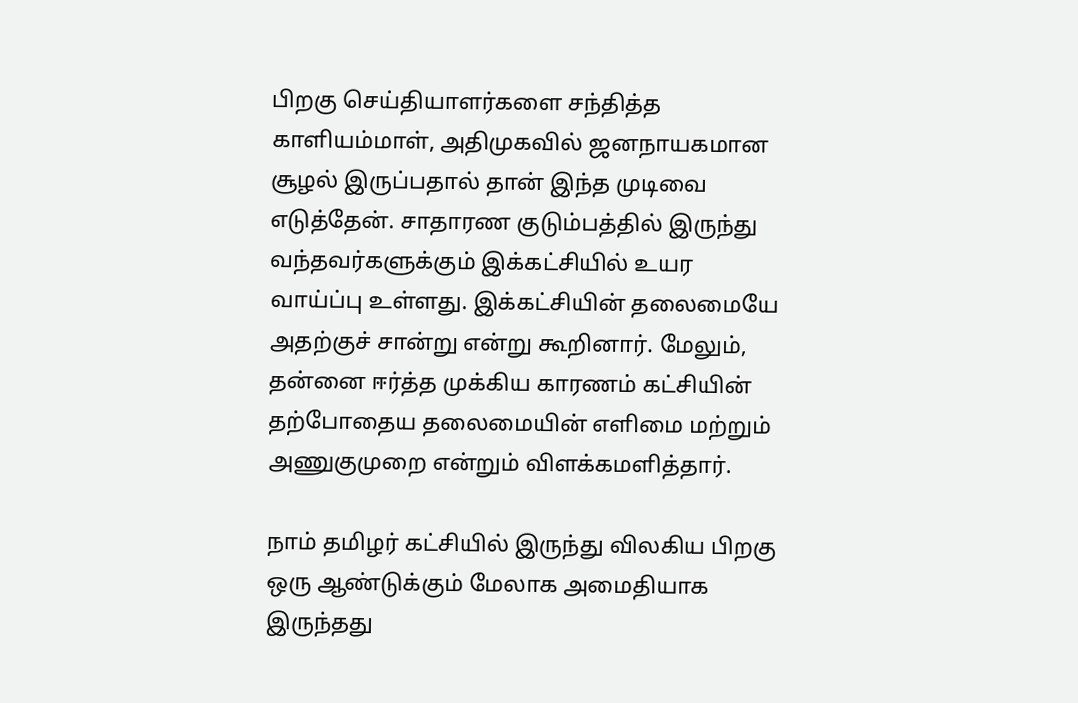பிறகு செய்தியாளர்களை சந்தித்த காளியம்மாள், அதிமுகவில் ஜனநாயகமான சூழல் இருப்பதால் தான் இந்த முடிவை எடுத்தேன். சாதாரண குடும்பத்தில் இருந்து வந்தவர்களுக்கும் இக்கட்சியில் உயர வாய்ப்பு உள்ளது. இக்கட்சியின் தலைமையே அதற்குச் சான்று என்று கூறினார். மேலும், தன்னை ஈர்த்த முக்கிய காரணம் கட்சியின் தற்போதைய தலைமையின் எளிமை மற்றும் அணுகுமுறை என்றும் விளக்கமளித்தார்.

நாம் தமிழர் கட்சியில் இருந்து விலகிய பிறகு ஒரு ஆண்டுக்கும் மேலாக அமைதியாக இருந்தது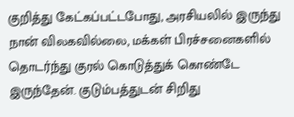குறித்து கேட்கப்பட்டபோது, அரசியலில் இருந்து நான் விலகவில்லை, மக்கள் பிரச்சனைகளில் தொடர்ந்து குரல் கொடுத்துக் கொண்டே இருந்தேன். குடும்பத்துடன் சிறிது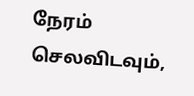நேரம் செலவிடவும்,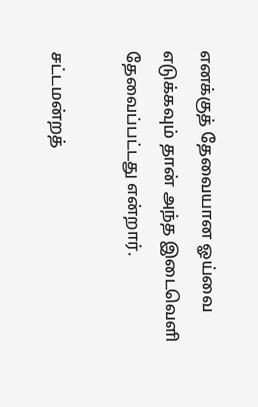எனக்குத் தேவையான ஓய்வை எடுக்கவும் தான் அந்த இடைவெளி தேவைப்பட்டது என்றார்.

சட்டமன்றத்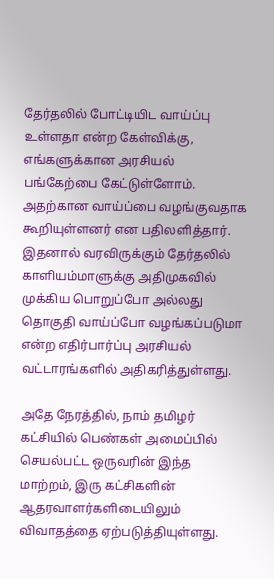தேர்தலில் போட்டியிட வாய்ப்பு உள்ளதா என்ற கேள்விக்கு, எங்களுக்கான அரசியல் பங்கேற்பை கேட்டுள்ளோம். அதற்கான வாய்ப்பை வழங்குவதாக கூறியுள்ளனர் என பதிலளித்தார். இதனால் வரவிருக்கும் தேர்தலில் காளியம்மாளுக்கு அதிமுகவில் முக்கிய பொறுப்போ அல்லது தொகுதி வாய்ப்போ வழங்கப்படுமா என்ற எதிர்பார்ப்பு அரசியல் வட்டாரங்களில் அதிகரித்துள்ளது.

அதே நேரத்தில், நாம் தமிழர் கட்சியில் பெண்கள் அமைப்பில் செயல்பட்ட ஒருவரின் இந்த மாற்றம், இரு கட்சிகளின் ஆதரவாளர்களிடையிலும் விவாதத்தை ஏற்படுத்தியுள்ளது.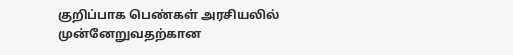குறிப்பாக பெண்கள் அரசியலில் முன்னேறுவதற்கான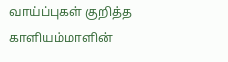வாய்ப்புகள் குறித்த காளியம்மாளின்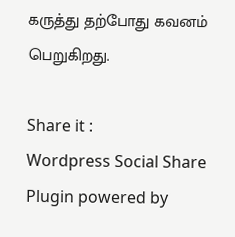கருத்து தற்போது கவனம் பெறுகிறது.

Share it :
Wordpress Social Share Plugin powered by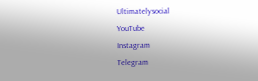Ultimatelysocial
YouTube
Instagram
Telegram